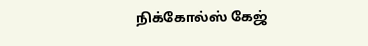நிக்கோல்ஸ் கேஜ்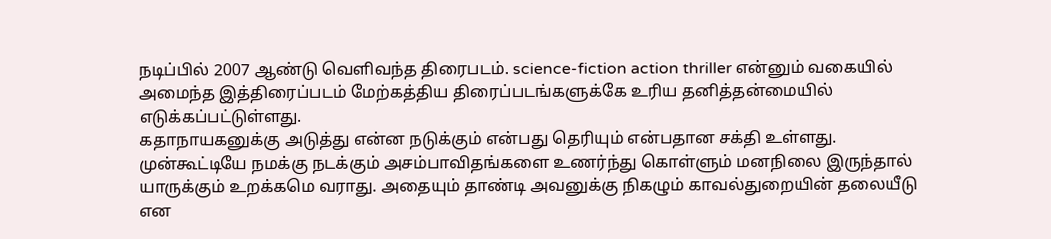நடிப்பில் 2007 ஆண்டு வெளிவந்த திரைபடம். science-fiction action thriller என்னும் வகையில் அமைந்த இத்திரைப்படம் மேற்கத்திய திரைப்படங்களுக்கே உரிய தனித்தன்மையில் எடுக்கப்பட்டுள்ளது.
கதாநாயகனுக்கு அடுத்து என்ன நடுக்கும் என்பது தெரியும் என்பதான சக்தி உள்ளது. முன்கூட்டியே நமக்கு நடக்கும் அசம்பாவிதங்களை உணர்ந்து கொள்ளும் மனநிலை இருந்தால் யாருக்கும் உறக்கமெ வராது. அதையும் தாண்டி அவனுக்கு நிகழும் காவல்துறையின் தலையீடு என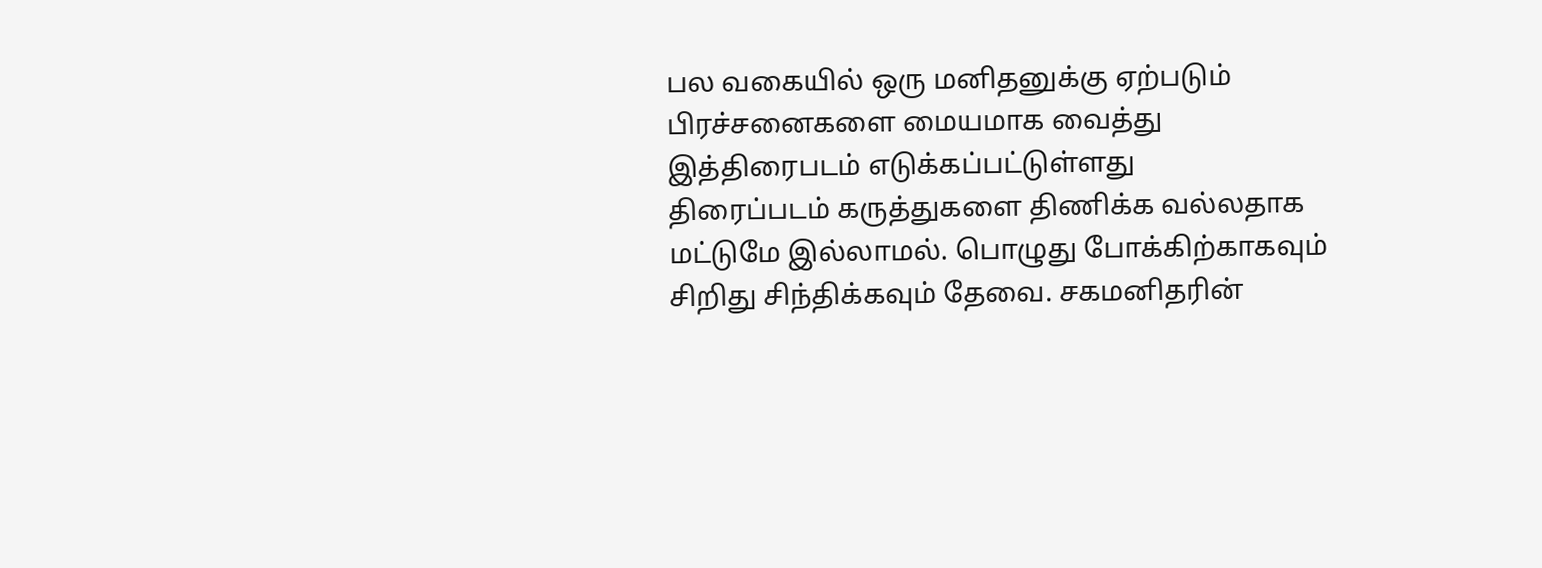பல வகையில் ஒரு மனிதனுக்கு ஏற்படும் பிரச்சனைகளை மையமாக வைத்து இத்திரைபடம் எடுக்கப்பட்டுள்ளது
திரைப்படம் கருத்துகளை திணிக்க வல்லதாக மட்டுமே இல்லாமல். பொழுது போக்கிற்காகவும் சிறிது சிந்திக்கவும் தேவை. சகமனிதரின்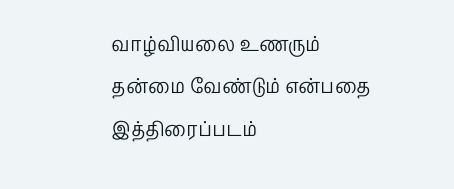வாழ்வியலை உணரும் தன்மை வேண்டும் என்பதை இத்திரைப்படம்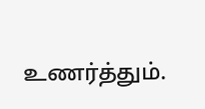உணர்த்தும்.